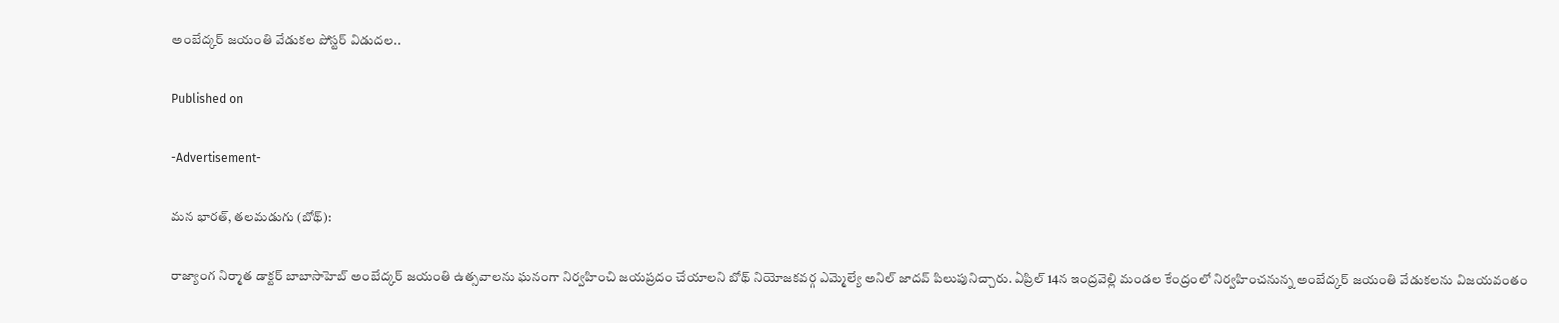అంబేద్కర్ జయంతి వేడుకల పోస్టర్ విడుదల..

Published on

-Advertisement-

మన భారత్, తలమడుగు (బోథ్):

రాజ్యాంగ నిర్మాత డాక్టర్ బాబాసాహెబ్ అంబేద్కర్ జయంతి ఉత్సవాలను ఘనంగా నిర్వహించి జయప్రదం చేయాలని బోథ్ నియోజకవర్గ ఎమ్మెల్యే అనిల్ జాదవ్ పిలుపునిచ్చారు. ఏప్రిల్ 14న ఇంద్రవెల్లి మండల కేంద్రంలో నిర్వహించనున్న అంబేద్కర్ జయంతి వేడుకలను విజయవంతం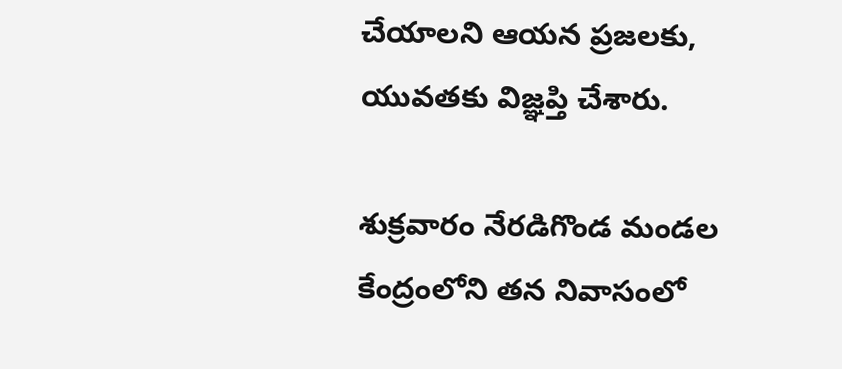చేయాలని ఆయన ప్రజలకు, యువతకు విజ్ఞప్తి చేశారు.

శుక్రవారం నేరడిగొండ మండల కేంద్రంలోని తన నివాసంలో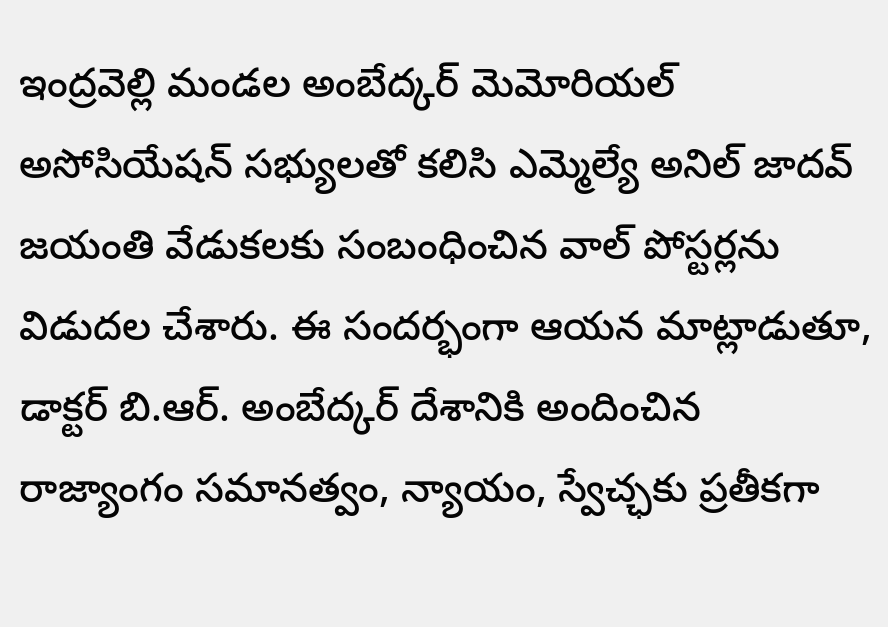ఇంద్రవెల్లి మండల అంబేద్కర్ మెమోరియల్ అసోసియేషన్ సభ్యులతో కలిసి ఎమ్మెల్యే అనిల్ జాదవ్ జయంతి వేడుకలకు సంబంధించిన వాల్ పోస్టర్లను విడుదల చేశారు. ఈ సందర్భంగా ఆయన మాట్లాడుతూ, డాక్టర్ బి.ఆర్. అంబేద్కర్ దేశానికి అందించిన రాజ్యాంగం సమానత్వం, న్యాయం, స్వేచ్ఛకు ప్రతీకగా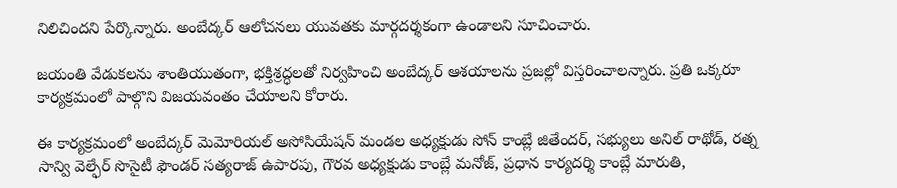నిలిచిందని పేర్కొన్నారు. అంబేద్కర్ ఆలోచనలు యువతకు మార్గదర్శకంగా ఉండాలని సూచించారు.

జయంతి వేడుకలను శాంతియుతంగా, భక్తిశ్రద్ధలతో నిర్వహించి అంబేద్కర్ ఆశయాలను ప్రజల్లో విస్తరించాలన్నారు. ప్రతి ఒక్కరూ కార్యక్రమంలో పాల్గొని విజయవంతం చేయాలని కోరారు.

ఈ కార్యక్రమంలో అంబేద్కర్ మెమోరియల్ అసోసియేషన్ మండల అధ్యక్షుడు సోన్ కాంబ్లే జితేందర్, సభ్యులు అనిల్ రాథోడ్, రత్న సాన్వి వెల్ఫేర్ సొసైటీ ఫౌండర్ సత్యరాజ్ ఉపారపు, గౌరవ అధ్యక్షుడు కాంబ్లే మనోజ్, ప్రధాన కార్యదర్శి కాంబ్లే మారుతి,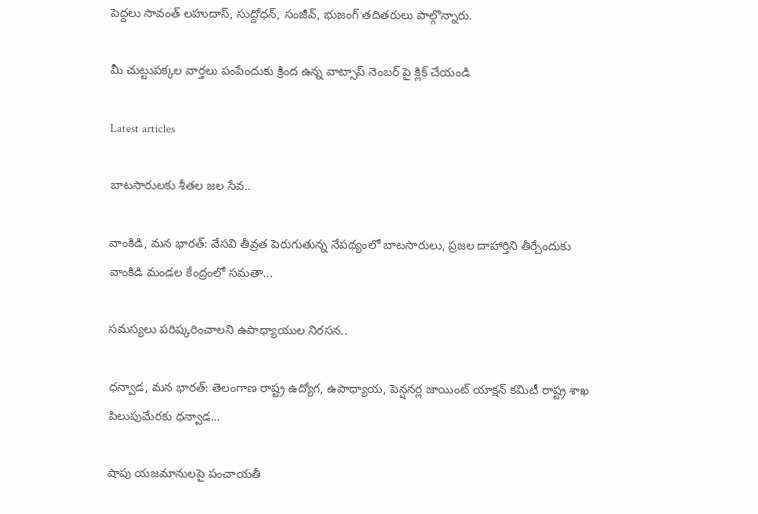పెద్దలు సావంత్ లహుదాస్, సుద్దోధన్, సంజీవ్, భుజంగ్ తదితరులు పాల్గొన్నారు.

మీ చుట్టుపక్కల వార్తలు పంపేందుకు క్రింద ఉన్న వాట్సాప్ నెంబర్ పై క్లిక్ చేయండి

Latest articles

బాటసారులకు శీతల జల సేవ..

వాంకిడి, మన భారత్: వేసవి తీవ్రత పెరుగుతున్న నేపథ్యంలో బాటసారులు, ప్రజల దాహార్తిని తీర్చేందుకు వాంకిడి మండల కేంద్రంలో సమతా...

సమస్యలు పరిష్కరించాలని ఉపాధ్యాయుల నిరసన..

ధన్వాడ, మన భారత్: తెలంగాణ రాష్ట్ర ఉద్యోగ, ఉపాధ్యాయ, పెన్షనర్ల జాయింట్ యాక్షన్ కమిటీ రాష్ట్ర శాఖ పిలుపుమేరకు ధన్వాడ...

షాపు యజమానులపై పంచాయతీ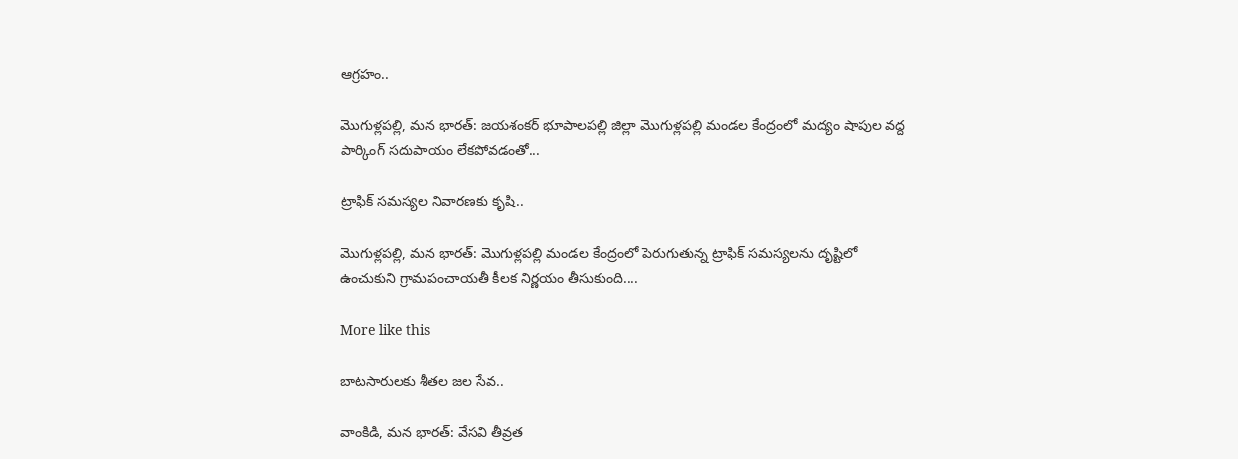ఆగ్రహం..

మొగుళ్లపల్లి, మన భారత్: జయశంకర్ భూపాలపల్లి జిల్లా మొగుళ్లపల్లి మండల కేంద్రంలో మద్యం షాపుల వద్ద పార్కింగ్ సదుపాయం లేకపోవడంతో...

ట్రాఫిక్ సమస్యల నివారణకు కృషి..

మొగుళ్లపల్లి, మన భారత్: మొగుళ్లపల్లి మండల కేంద్రంలో పెరుగుతున్న ట్రాఫిక్ సమస్యలను దృష్టిలో ఉంచుకుని గ్రామపంచాయతీ కీలక నిర్ణయం తీసుకుంది....

More like this

బాటసారులకు శీతల జల సేవ..

వాంకిడి, మన భారత్: వేసవి తీవ్రత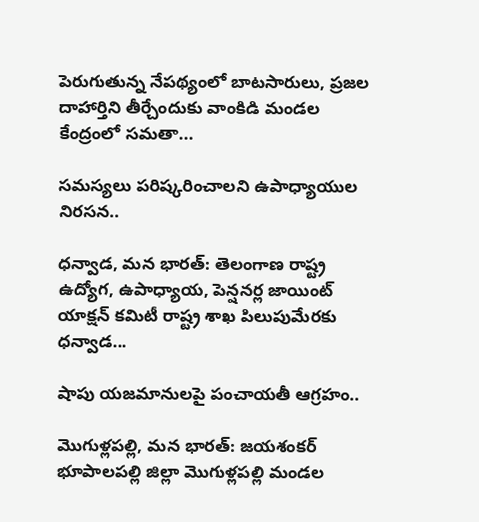పెరుగుతున్న నేపథ్యంలో బాటసారులు, ప్రజల దాహార్తిని తీర్చేందుకు వాంకిడి మండల కేంద్రంలో సమతా...

సమస్యలు పరిష్కరించాలని ఉపాధ్యాయుల నిరసన..

ధన్వాడ, మన భారత్: తెలంగాణ రాష్ట్ర ఉద్యోగ, ఉపాధ్యాయ, పెన్షనర్ల జాయింట్ యాక్షన్ కమిటీ రాష్ట్ర శాఖ పిలుపుమేరకు ధన్వాడ...

షాపు యజమానులపై పంచాయతీ ఆగ్రహం..

మొగుళ్లపల్లి, మన భారత్: జయశంకర్ భూపాలపల్లి జిల్లా మొగుళ్లపల్లి మండల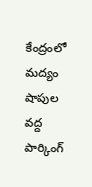కేంద్రంలో మద్యం షాపుల వద్ద పార్కింగ్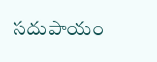సదుపాయం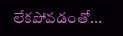లేకపోవడంతో...